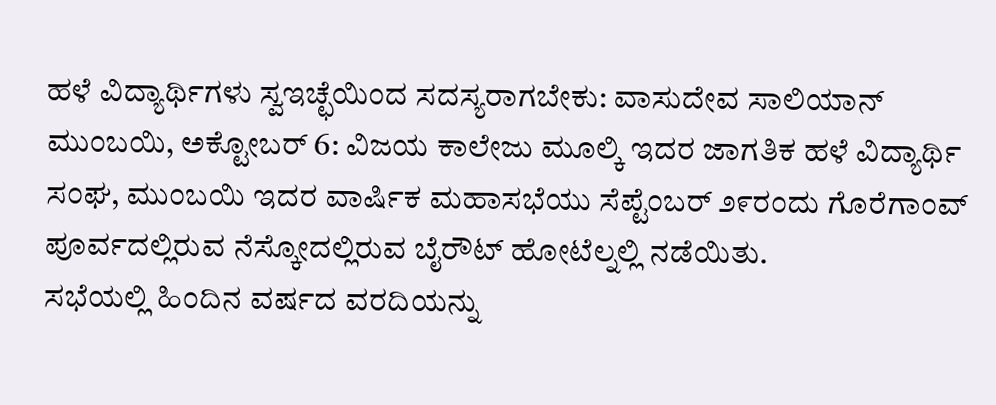ಹಳೆ ವಿದ್ಯಾರ್ಥಿಗಳು ಸ್ವಇಚ್ಛೆಯಿಂದ ಸದಸ್ಯರಾಗಬೇಕು: ವಾಸುದೇವ ಸಾಲಿಯಾನ್
ಮುಂಬಯಿ, ಅಕ್ಟೋಬರ್ 6: ವಿಜಯ ಕಾಲೇಜು ಮೂಲ್ಕಿ ಇದರ ಜಾಗತಿಕ ಹಳೆ ವಿದ್ಯಾರ್ಥಿ ಸಂಘ, ಮುಂಬಯಿ ಇದರ ವಾರ್ಷಿಕ ಮಹಾಸಭೆಯು ಸೆಪ್ಟೆಂಬರ್ ೨೯ರಂದು ಗೊರೆಗಾಂವ್ ಪೂರ್ವದಲ್ಲಿರುವ ನೆಸ್ಕೋದಲ್ಲಿರುವ ಬೈರೌಟ್ ಹೋಟೆಲ್ನಲ್ಲಿ ನಡೆಯಿತು.
ಸಭೆಯಲ್ಲಿ ಹಿಂದಿನ ವರ್ಷದ ವರದಿಯನ್ನು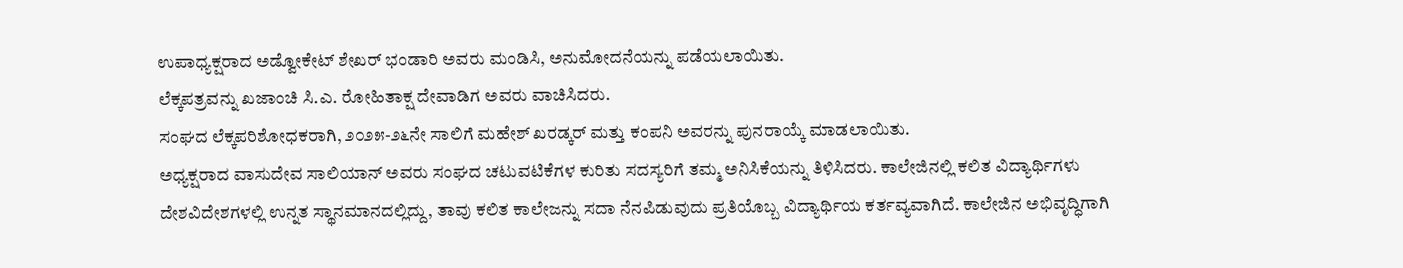ಉಪಾಧ್ಯಕ್ಷರಾದ ಅಡ್ವೋಕೇಟ್ ಶೇಖರ್ ಭಂಡಾರಿ ಅವರು ಮಂಡಿಸಿ, ಅನುಮೋದನೆಯನ್ನು ಪಡೆಯಲಾಯಿತು.
ಲೆಕ್ಕಪತ್ರವನ್ನು ಖಜಾಂಚಿ ಸಿ.ಎ. ರೋಹಿತಾಕ್ಷ ದೇವಾಡಿಗ ಅವರು ವಾಚಿಸಿದರು.
ಸಂಘದ ಲೆಕ್ಕಪರಿಶೋಧಕರಾಗಿ, ೨೦೨೫-೨೬ನೇ ಸಾಲಿಗೆ ಮಹೇಶ್ ಖರಡ್ಕರ್ ಮತ್ತು ಕಂಪನಿ ಅವರನ್ನು ಪುನರಾಯ್ಕೆ ಮಾಡಲಾಯಿತು.
ಅಧ್ಯಕ್ಷರಾದ ವಾಸುದೇವ ಸಾಲಿಯಾನ್ ಅವರು ಸಂಘದ ಚಟುವಟಿಕೆಗಳ ಕುರಿತು ಸದಸ್ಯರಿಗೆ ತಮ್ಮ ಅನಿಸಿಕೆಯನ್ನು ತಿಳಿಸಿದರು. ಕಾಲೇಜಿನಲ್ಲಿ ಕಲಿತ ವಿದ್ಯಾರ್ಥಿಗಳು ದೇಶವಿದೇಶಗಳಲ್ಲಿ ಉನ್ನತ ಸ್ಥಾನಮಾನದಲ್ಲಿದ್ದು, ತಾವು ಕಲಿತ ಕಾಲೇಜನ್ನು ಸದಾ ನೆನಪಿಡುವುದು ಪ್ರತಿಯೊಬ್ಬ ವಿದ್ಯಾರ್ಥಿಯ ಕರ್ತವ್ಯವಾಗಿದೆ. ಕಾಲೇಜಿನ ಅಭಿವೃದ್ಧಿಗಾಗಿ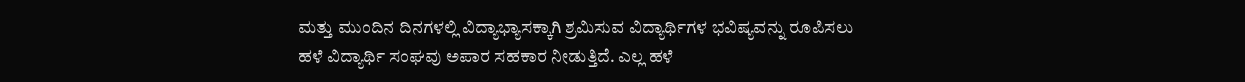ಮತ್ತು ಮುಂದಿನ ದಿನಗಳಲ್ಲಿ ವಿದ್ಯಾಭ್ಯಾಸಕ್ಕಾಗಿ ಶ್ರಮಿಸುವ ವಿದ್ಯಾರ್ಥಿಗಳ ಭವಿಷ್ಯವನ್ನು ರೂಪಿಸಲು ಹಳೆ ವಿದ್ಯಾರ್ಥಿ ಸಂಘವು ಅಪಾರ ಸಹಕಾರ ನೀಡುತ್ತಿದೆ. ಎಲ್ಲ ಹಳೆ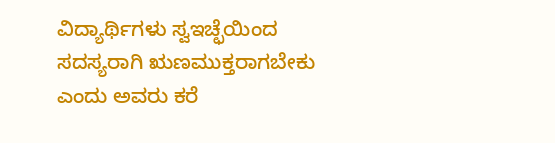ವಿದ್ಯಾರ್ಥಿಗಳು ಸ್ವಇಚ್ಛೆಯಿಂದ ಸದಸ್ಯರಾಗಿ ಋಣಮುಕ್ತರಾಗಬೇಕು ಎಂದು ಅವರು ಕರೆ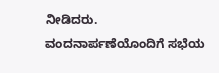ನೀಡಿದರು.
ವಂದನಾರ್ಪಣೆಯೊಂದಿಗೆ ಸಭೆಯ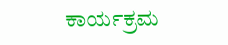ಕಾರ್ಯಕ್ರಮ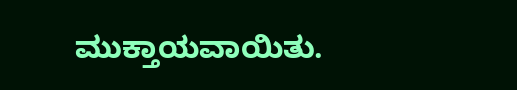ಮುಕ್ತಾಯವಾಯಿತು.